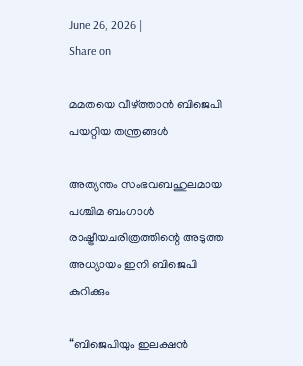June 26, 2026 |
Share on

മമതയെ വീഴ്ത്താന്‍ ബിജെപി പയറ്റിയ തന്ത്രങ്ങള്‍

അത്യന്തം സംഭവബഹുലമായ പശ്ചിമ ബംഗാൾ രാഷ്ട്രീയചരിത്രത്തിന്റെ അടുത്ത അധ്യായം ഇനി ബിജെപി കുറിക്കും

“ബിജെപിയും ഇലക്ഷൻ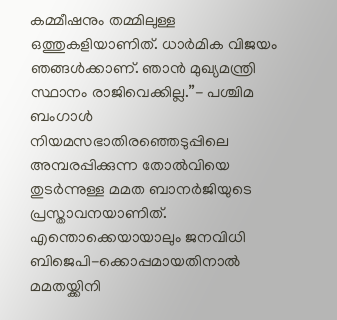കമ്മീഷനും തമ്മിലുള്ള ഒത്തുകളിയാണിത്. ധാർമിക വിജയം ഞങ്ങൾക്കാണ്. ഞാൻ മുഖ്യമന്ത്രി സ്ഥാനം രാജിവെക്കില്ല.”- പശ്ചിമ ബംഗാൾ നിയമസഭാതിരഞ്ഞെടുപ്പിലെ അമ്പരപ്പിക്കുന്ന തോൽവിയെ തുടർന്നുള്ള മമത ബാനർജിയുടെ പ്രസ്താവനയാണിത്. എന്തൊക്കെയായാലും ജനവിധി ബിജെപി-ക്കൊപ്പമായതിനാൽ  മമതയ്ക്കിനി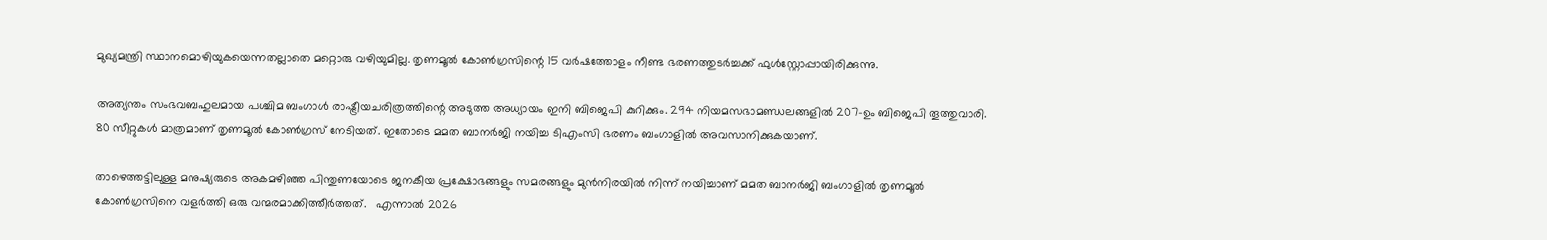മുഖ്യമന്ത്രി സ്ഥാനമൊഴിയുകയെന്നതല്ലാതെ മറ്റൊരു വഴിയുമില്ല. തൃണമൂൽ കോൺഗ്രസിന്റെ 15 വർഷത്തോളം നീണ്ട ഭരണത്തുടർച്ചക്ക് ഫുൾസ്റ്റോപ്പായിരിക്കുന്നു.

അത്യന്തം സംഭവബഹുലമായ പശ്ചിമ ബംഗാൾ രാഷ്ട്രീയചരിത്രത്തിന്റെ അടുത്ത അധ്യായം ഇനി ബിജെപി കുറിക്കും. 294 നിയമസഭാമണ്ഡലങ്ങളിൽ 207-ഉം ബിജെപി തൂത്തുവാരി. 80 സീറ്റുകൾ മാത്രമാണ് തൃണമൂൽ കോൺഗ്രസ് നേടിയത്. ഇതോടെ മമത ബാനർജി നയിച്ച ടിഎംസി ഭരണം ബംഗാളിൽ അവസാനിക്കുകയാണ്.

താഴെത്തട്ടിലുള്ള മനുഷ്യരുടെ അകമഴിഞ്ഞ പിന്തുണയോടെ ജനകീയ പ്രക്ഷോഭങ്ങളും സമരങ്ങളും മുൻനിരയിൽ നിന്ന് നയിച്ചാണ് മമത ബാനർജി ബംഗാളിൽ തൃണമൂൽ കോൺഗ്രസിനെ വളർത്തി ഒരു വന്മരമാക്കിത്തീർത്തത്.   എന്നാൽ 2026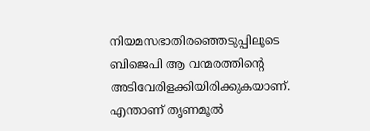നിയമസഭാതിരഞ്ഞെടുപ്പിലൂടെ ബിജെപി ആ വന്മരത്തിന്റെ അടിവേരിളക്കിയിരിക്കുകയാണ്. എന്താണ് തൃണമൂൽ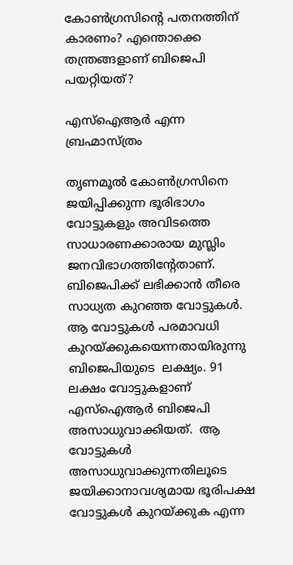കോൺഗ്രസിന്റെ പതനത്തിന് കാരണം? എന്തൊക്കെ തന്ത്രങ്ങളാണ് ബിജെപി പയറ്റിയത്?

എസ്ഐആർ എന്ന ബ്രഹ്മാസ്ത്രം

തൃണമൂൽ കോൺഗ്രസിനെ ജയിപ്പിക്കുന്ന ഭൂരിഭാഗം വോട്ടുകളും അവിടത്തെ സാധാരണക്കാരായ മുസ്ലിം ജനവിഭാഗത്തിന്റേതാണ്. ബിജെപിക്ക് ലഭിക്കാൻ തീരെ സാധ്യത കുറഞ്ഞ വോട്ടുകൾ. ആ വോട്ടുകൾ പരമാവധി കുറയ്ക്കുകയെന്നതായിരുന്നു ബിജെപിയുടെ  ലക്ഷ്യം. 91 ലക്ഷം വോട്ടുകളാണ് എസ്ഐആർ ബിജെപി അസാധുവാക്കിയത്.  ആ വോട്ടുകൾ അസാധുവാക്കുന്നതിലൂടെ ജയിക്കാനാവശ്യമായ ഭൂരിപക്ഷ വോട്ടുകൾ കുറയ്ക്കുക എന്ന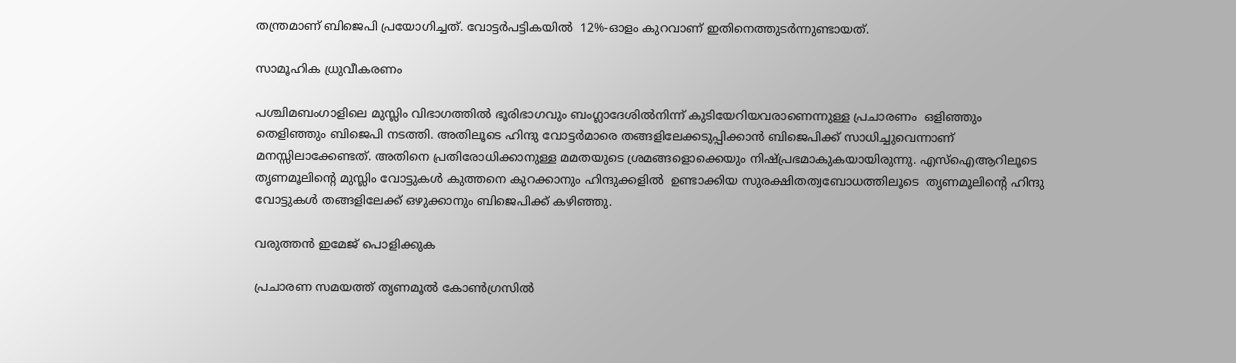തന്ത്രമാണ് ബിജെപി പ്രയോഗിച്ചത്. വോട്ടർപട്ടികയിൽ  12%-ഓളം കുറവാണ് ഇതിനെത്തുടർന്നുണ്ടായത്.

സാമൂഹിക ധ്രുവീകരണം

പശ്ചിമബംഗാളിലെ മുസ്ലിം വിഭാഗത്തിൽ ഭൂരിഭാഗവും ബംഗ്ലാദേശിൽനിന്ന് കുടിയേറിയവരാണെന്നുള്ള പ്രചാരണം  ഒളിഞ്ഞും തെളിഞ്ഞും ബിജെപി നടത്തി. അതിലൂടെ ഹിന്ദു വോട്ടർമാരെ തങ്ങളിലേക്കടുപ്പിക്കാൻ ബിജെപിക്ക് സാധിച്ചുവെന്നാണ് മനസ്സിലാക്കേണ്ടത്. അതിനെ പ്രതിരോധിക്കാനുള്ള മമതയുടെ ശ്രമങ്ങളൊക്കെയും നിഷ്പ്രഭമാകുകയായിരുന്നു. എസ്ഐആറിലൂടെ തൃണമൂലിന്റെ മുസ്ലിം വോട്ടുകൾ കുത്തനെ കുറക്കാനും ഹിന്ദുക്കളിൽ  ഉണ്ടാക്കിയ സുരക്ഷിതത്വബോധത്തിലൂടെ  തൃണമൂലിന്റെ ഹിന്ദു വോട്ടുകൾ തങ്ങളിലേക്ക് ഒഴുക്കാനും ബിജെപിക്ക് കഴിഞ്ഞു.

വരുത്തൻ ഇമേജ് പൊളിക്കുക

പ്രചാരണ സമയത്ത് തൃണമൂൽ കോൺഗ്രസിൽ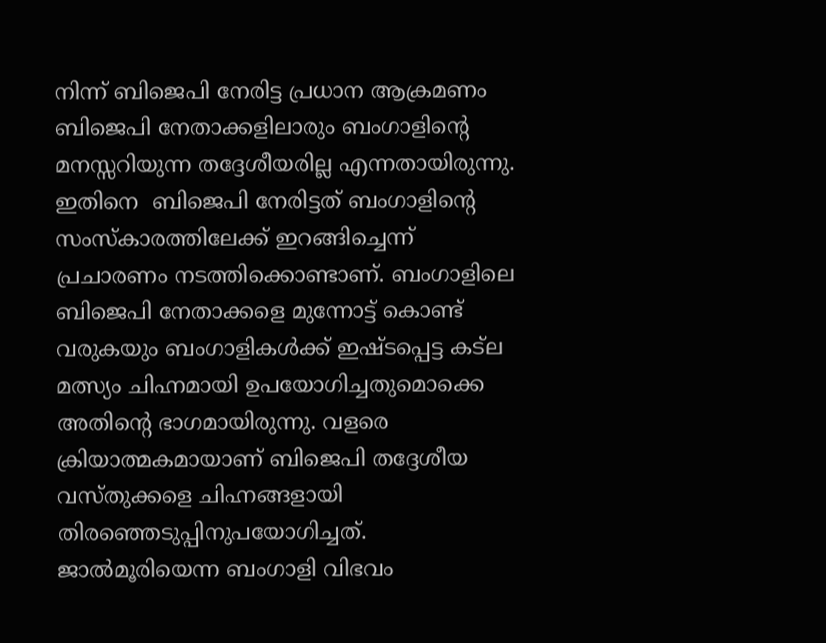നിന്ന് ബിജെപി നേരിട്ട പ്രധാന ആക്രമണം ബിജെപി നേതാക്കളിലാരും ബംഗാളിന്റെ മനസ്സറിയുന്ന തദ്ദേശീയരില്ല എന്നതായിരുന്നു. ഇതിനെ  ബിജെപി നേരിട്ടത് ബംഗാളിന്റെ സംസ്കാരത്തിലേക്ക് ഇറങ്ങിച്ചെന്ന് പ്രചാരണം നടത്തിക്കൊണ്ടാണ്. ബംഗാളിലെ ബിജെപി നേതാക്കളെ മുന്നോട്ട് കൊണ്ട് വരുകയും ബംഗാളികൾക്ക് ഇഷ്ടപ്പെട്ട കട്ല മത്സ്യം ചിഹ്നമായി ഉപയോഗിച്ചതുമൊക്കെ അതിന്റെ ഭാഗമായിരുന്നു. വളരെ ക്രിയാത്മകമായാണ് ബിജെപി തദ്ദേശീയ വസ്തുക്കളെ ചിഹ്നങ്ങളായി തിരഞ്ഞെടുപ്പിനുപയോഗിച്ചത്. ജാൽമൂരിയെന്ന ബംഗാളി വിഭവം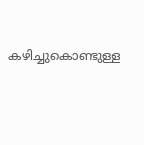കഴിച്ചുകൊണ്ടുള്ള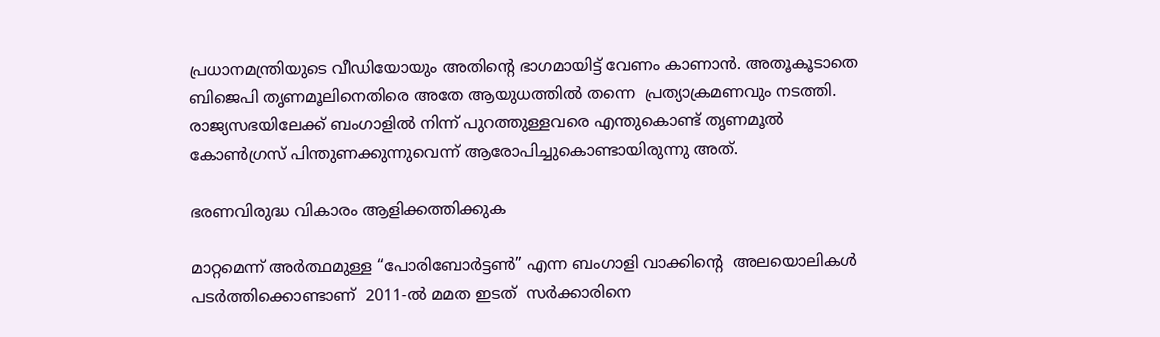പ്രധാനമന്ത്രിയുടെ വീഡിയോയും അതിന്റെ ഭാഗമായിട്ട് വേണം കാണാൻ. അതൂകൂടാതെ ബിജെപി തൃണമൂലിനെതിരെ അതേ ആയുധത്തിൽ തന്നെ  പ്രത്യാക്രമണവും നടത്തി. രാജ്യസഭയിലേക്ക് ബംഗാളിൽ നിന്ന് പുറത്തുള്ളവരെ എന്തുകൊണ്ട് തൃണമൂൽ കോൺഗ്രസ് പിന്തുണക്കുന്നുവെന്ന് ആരോപിച്ചുകൊണ്ടായിരുന്നു അത്.

ഭരണവിരുദ്ധ വികാരം ആളിക്കത്തിക്കുക

മാറ്റമെന്ന് അർത്ഥമുള്ള “പോരിബോർട്ടൺ” എന്ന ബംഗാളി വാക്കിന്റെ  അലയൊലികൾ പടർത്തിക്കൊണ്ടാണ്  2011-ൽ മമത ഇടത്  സർക്കാരിനെ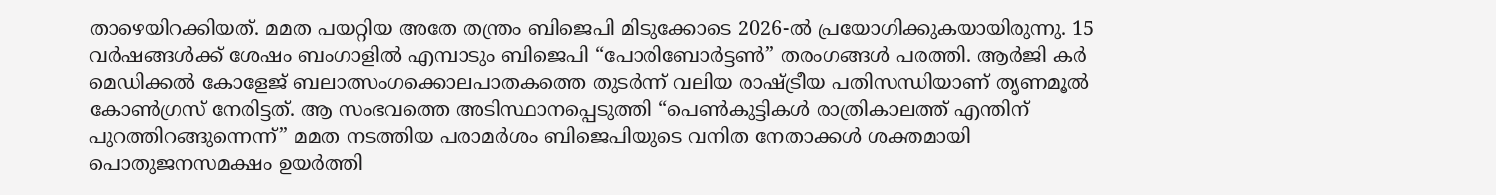താഴെയിറക്കിയത്. മമത പയറ്റിയ അതേ തന്ത്രം ബിജെപി മിടുക്കോടെ 2026-ൽ പ്രയോഗിക്കുകയായിരുന്നു. 15 വർഷങ്ങൾക്ക് ശേഷം ബംഗാളിൽ എമ്പാടും ബിജെപി “പോരിബോർട്ടൺ” തരംഗങ്ങൾ പരത്തി. ആർജി കർ മെഡിക്കൽ കോളേജ് ബലാത്സംഗക്കൊലപാതകത്തെ തുടർന്ന് വലിയ രാഷ്ട്രീയ പതിസന്ധിയാണ് തൃണമൂൽ കോൺഗ്രസ് നേരിട്ടത്. ആ സംഭവത്തെ അടിസ്ഥാനപ്പെടുത്തി “പെൺകുട്ടികൾ രാത്രികാലത്ത് എന്തിന് പുറത്തിറങ്ങുന്നെന്ന്” മമത നടത്തിയ പരാമർശം ബിജെപിയുടെ വനിത നേതാക്കൾ ശക്തമായി പൊതുജനസമക്ഷം ഉയർത്തി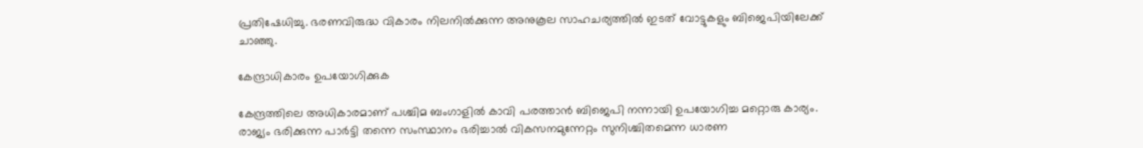പ്രതിഷേധിച്ചു. ഭരണവിരുദ്ധ വികാരം നിലനിൽക്കുന്ന അനുകൂല സാഹചര്യത്തിൽ ഇടത് വോട്ടുകളും ബിജെപിയിലേക്ക് ചാഞ്ഞു.

കേന്ദ്രാധികാരം ഉപയോഗിക്കുക

കേന്ദ്രത്തിലെ അധികാരമാണ് പശ്ചിമ ബംഗാളിൽ കാവി പരത്താൻ ബിജെപി നന്നായി ഉപയോഗിച്ച മറ്റൊരു കാര്യം. രാജ്യം ഭരിക്കുന്ന പാർട്ടി തന്നെ സംസ്ഥാനം ഭരിച്ചാൽ വികസനമുന്നേറ്റം സുനിശ്ചിതമെന്ന ധാരണ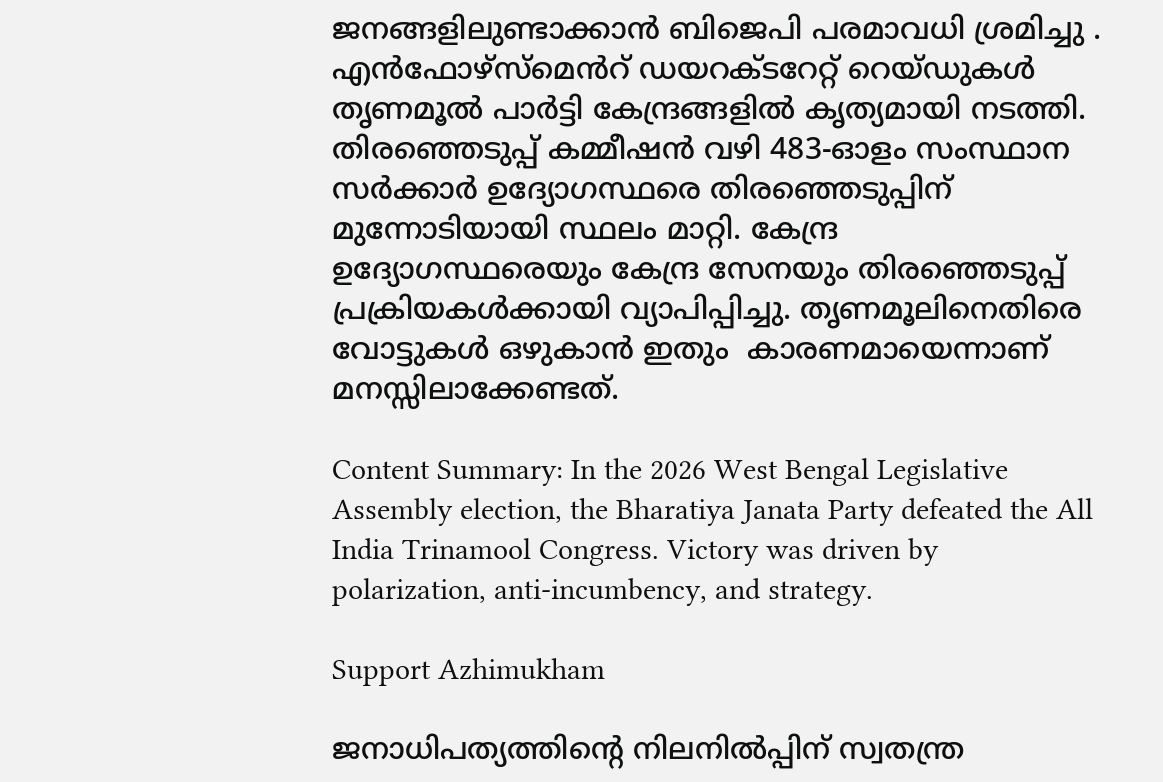ജനങ്ങളിലുണ്ടാക്കാൻ ബിജെപി പരമാവധി ശ്രമിച്ചു . എൻഫോഴ്സ്മെൻറ് ഡയറക്ടറേറ്റ് റെയ്ഡുകൾ തൃണമൂൽ പാർട്ടി കേന്ദ്രങ്ങളിൽ കൃത്യമായി നടത്തി. തിരഞ്ഞെടുപ്പ് കമ്മീഷൻ വഴി 483-ഓളം സംസ്ഥാന സർക്കാർ ഉദ്യോഗസ്ഥരെ തിരഞ്ഞെടുപ്പിന് മുന്നോടിയായി സ്ഥലം മാറ്റി. കേന്ദ്ര ഉദ്യോഗസ്ഥരെയും കേന്ദ്ര സേനയും തിരഞ്ഞെടുപ്പ് പ്രക്രിയകൾക്കായി വ്യാപിപ്പിച്ചു. തൃണമൂലിനെതിരെ വോട്ടുകൾ ഒഴുകാൻ ഇതും  കാരണമായെന്നാണ് മനസ്സിലാക്കേണ്ടത്.

Content Summary: In the 2026 West Bengal Legislative Assembly election, the Bharatiya Janata Party defeated the All India Trinamool Congress. Victory was driven by polarization, anti-incumbency, and strategy.

Support Azhimukham

ജനാധിപത്യത്തിന്റെ നിലനിൽപ്പിന് സ്വതന്ത്ര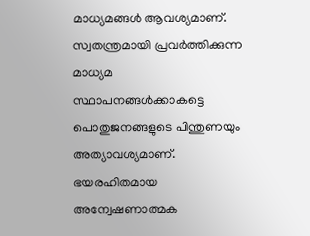മാധ്യമങ്ങൾ ആവശ്യമാണ്. സ്വതന്ത്രമായി പ്രവർത്തിക്കുന്ന മാധ്യമ സ്ഥാപനങ്ങൾക്കാകട്ടെ പൊതുജനങ്ങളുടെ പിന്തുണയും അത്യാവശ്യമാണ്. ഭയരഹിതമായ അന്വേഷണാത്മക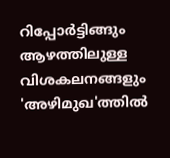റിപ്പോർട്ടിങ്ങും ആഴത്തിലുള്ള വിശകലനങ്ങളും 'അഴിമുഖ'ത്തിൽ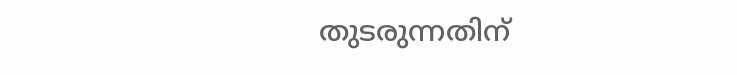തുടരുന്നതിന്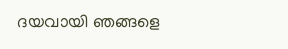ദയവായി ഞങ്ങളെ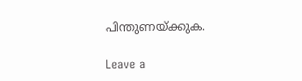പിന്തുണയ്ക്കുക.

Leave a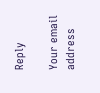Reply

Your email address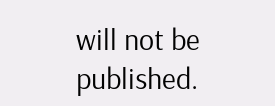will not be published.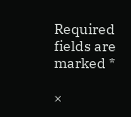Required fields are marked *

×